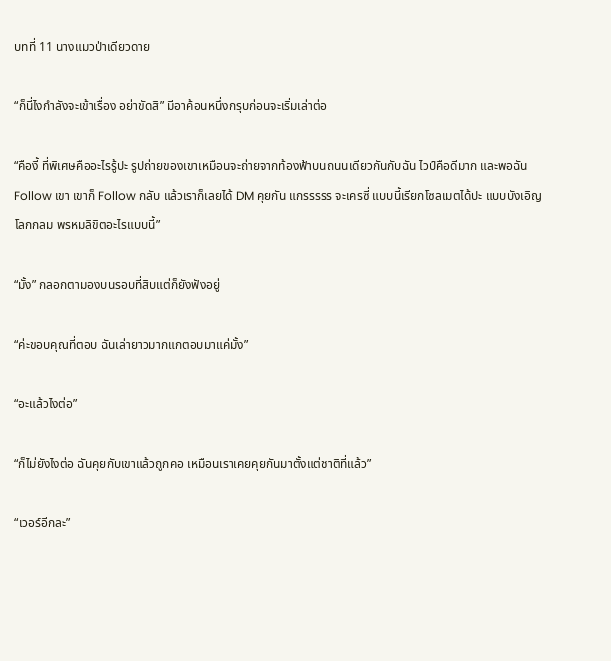บทที่ 11 นางแมวป่าเดียวดาย

“ก็นี่ไงกำลังจะเข้าเรื่อง อย่าขัดสิ” มีอาค้อนหนึ่งกรุบก่อนจะเริ่มเล่าต่อ

“คืองี้ ที่พิเศษคืออะไรรู้ปะ รูปถ่ายของเขาเหมือนจะถ่ายจากท้องฟ้าบนถนนเดียวกันกับฉัน ไวป์คือดีมาก และพอฉัน Follow เขา เขาก็ Follow กลับ แล้วเราก็เลยได้ DM คุยกัน แกรรรรร จะเครซี่ แบบนี้เรียกโซลเมตได้ปะ แบบบังเอิญ โลกกลม พรหมลิขิตอะไรแบบนี้”

“มั้ง” กลอกตามองบนรอบที่สิบแต่ก็ยังฟังอยู่

“ค่ะขอบคุณที่ตอบ ฉันเล่ายาวมากแกตอบมาแค่มั้ง”

“อะแล้วไงต่อ”

“ก็ไม่ยังไงต่อ ฉันคุยกับเขาแล้วถูกคอ เหมือนเราเคยคุยกันมาตั้งแต่ชาติที่แล้ว”

“เวอร์อีกละ”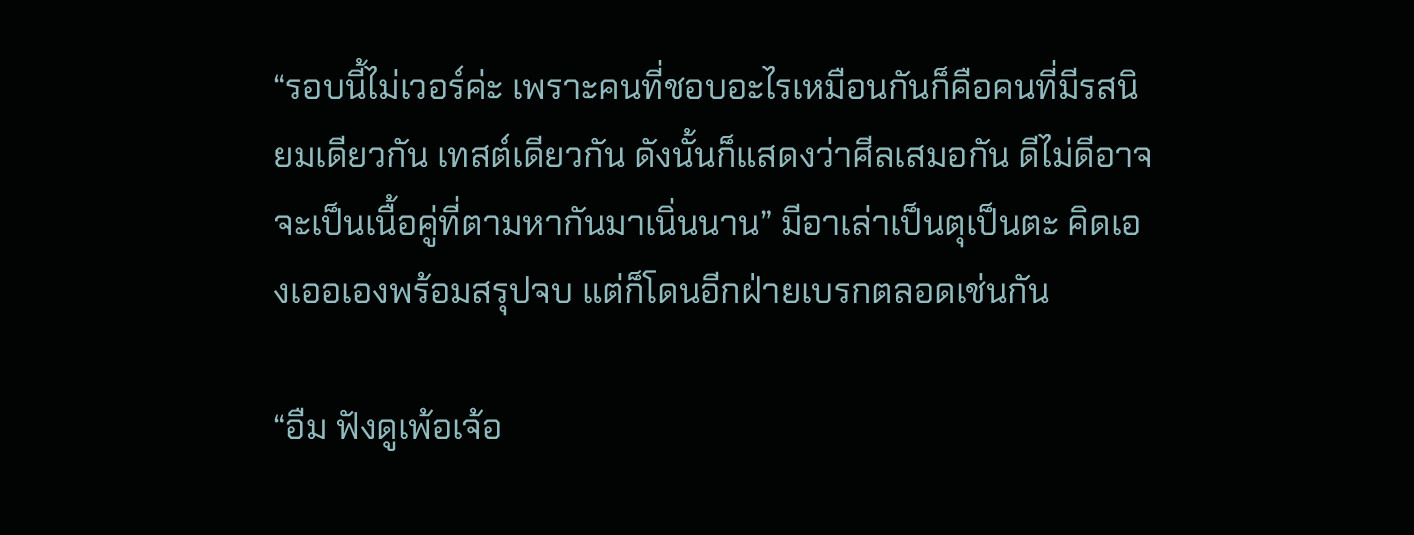“รอบนี้ไม่เวอร์ค่ะ เพราะคนที่ชอบอะไรเหมือนกันก็คือคนที่มีรสนิยมเดียวกัน เทสต์เดียวกัน ดังนั้นก็แสดงว่าศีลเสมอกัน ดีไม่ดีอาจจะเป็นเนื้อคู่ที่ตามหากันมาเนิ่นนาน” มีอาเล่าเป็นตุเป็นตะ คิดเองเออเองพร้อมสรุปจบ แต่ก็โดนอีกฝ่ายเบรกตลอดเช่นกัน

“อืม ฟังดูเพ้อเจ้อ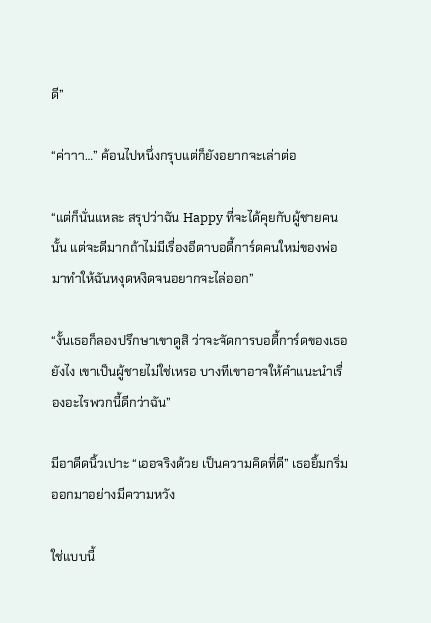ดี”

“ค่าาา…” ค้อนไปหนึ่งกรุบแต่ก็ยังอยากจะเล่าต่อ

“แต่ก็นั่นแหละ สรุปว่าฉัน Happy ที่จะได้คุยกับผู้ชายคนนั้น แต่จะดีมากถ้าไม่มีเรื่องอีตาบอดี้การ์ดคนใหม่ของพ่อมาทำให้ฉันหงุดหงิดจนอยากจะไล่ออก”

“งั้นเธอก็ลองปรึกษาเขาดูสิ ว่าจะจัดการบอดี้การ์ดของเธอยังไง เขาเป็นผู้ชายไม่ใช่เหรอ บางทีเขาอาจให้คำแนะนำเรื่องอะไรพวกนี้ดีกว่าฉัน”

มีอาดีดนิ้วเปาะ “เออจริงด้วย เป็นความคิดที่ดี” เธอยิ้มกริ่มออกมาอย่างมีความหวัง

ใช่แบบนี้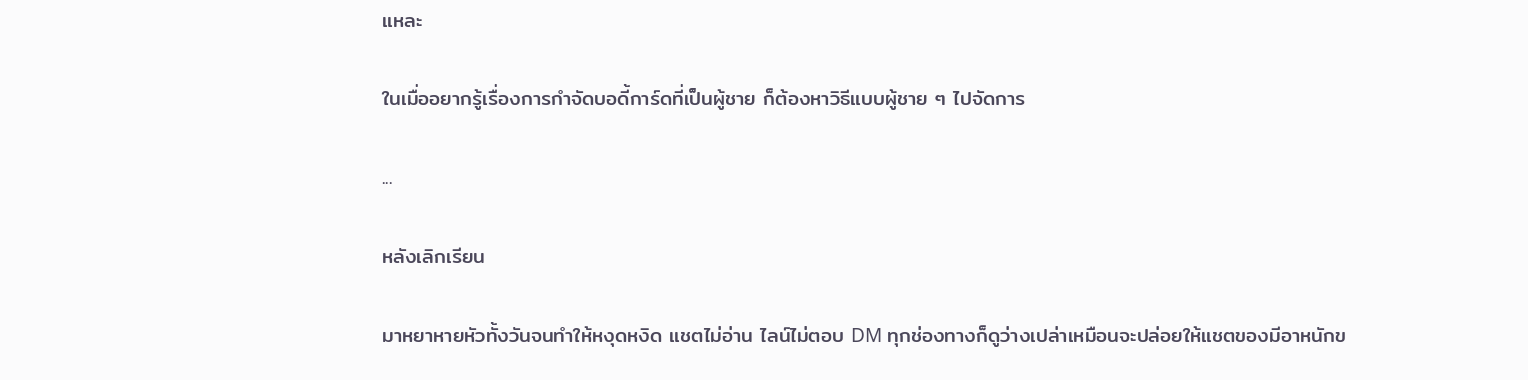แหละ

ในเมื่ออยากรู้เรื่องการกำจัดบอดี้การ์ดที่เป็นผู้ชาย ก็ต้องหาวิธีแบบผู้ชาย ๆ ไปจัดการ

...

หลังเลิกเรียน

มาหยาหายหัวทั้งวันจนทำให้หงุดหงิด แชตไม่อ่าน ไลน์ไม่ตอบ DM ทุกช่องทางก็ดูว่างเปล่าเหมือนจะปล่อยให้แชตของมีอาหนักข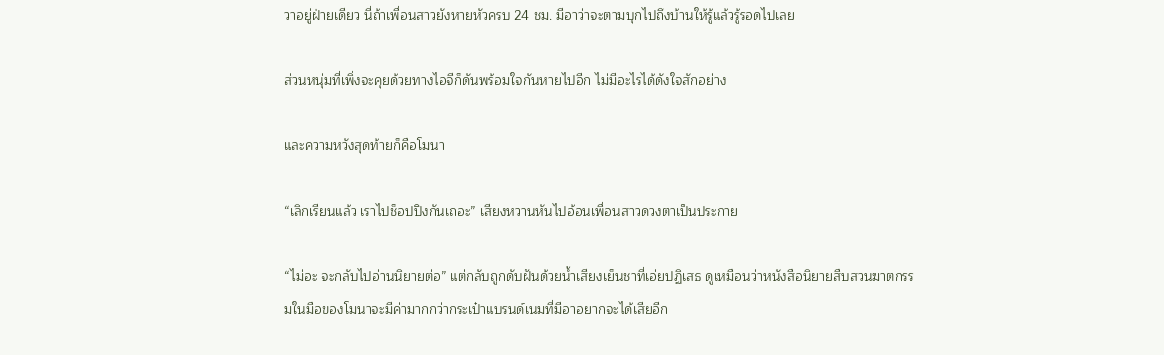วาอยู่ฝ่ายเดียว นี่ถ้าเพื่อนสาวยังหายหัวครบ 24 ชม. มีอาว่าจะตามบุกไปถึงบ้านให้รู้แล้วรู้รอดไปเลย

ส่วนหนุ่มที่เพิ่งจะคุยด้วยทางไอจีก็ดันพร้อมใจกันหายไปอีก ไม่มีอะไรได้ดังใจสักอย่าง

และความหวังสุดท้ายก็คือโมนา

“เลิกเรียนแล้ว เราไปช็อปปิงกันเถอะ” เสียงหวานหันไปอ้อนเพื่อนสาวดวงตาเป็นประกาย

“ไม่อะ จะกลับไปอ่านนิยายต่อ” แต่กลับถูกดับฝันด้วยน้ำเสียงเย็นชาที่เอ่ยปฏิเสธ ดูเหมือนว่าหนังสือนิยายสืบสวนฆาตกรรมในมือของโมนาจะมีค่ามากกว่ากระเป๋าแบรนด์เนมที่มีอาอยากจะได้เสียอีก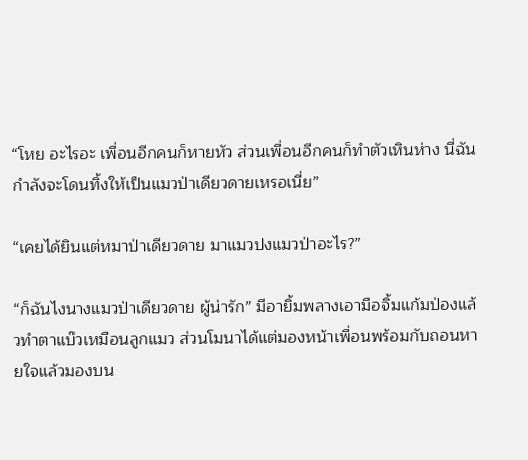“โหย อะไรอะ เพื่อนอีกคนก็หายหัว ส่วนเพื่อนอีกคนก็ทำตัวเหินห่าง นี่ฉันกำลังจะโดนทิ้งให้เป็นแมวป่าเดียวดายเหรอเนี่ย”

“เคยได้ยินแต่หมาป่าเดียวดาย มาแมวปงแมวป่าอะไร?”

“ก็ฉันไงนางแมวป่าเดียวดาย ผู้น่ารัก” มีอายิ้มพลางเอามือจิ้มแก้มป่องแล้วทำตาแบ๊วเหมือนลูกแมว ส่วนโมนาได้แต่มองหน้าเพื่อนพร้อมกับถอนหายใจแล้วมองบน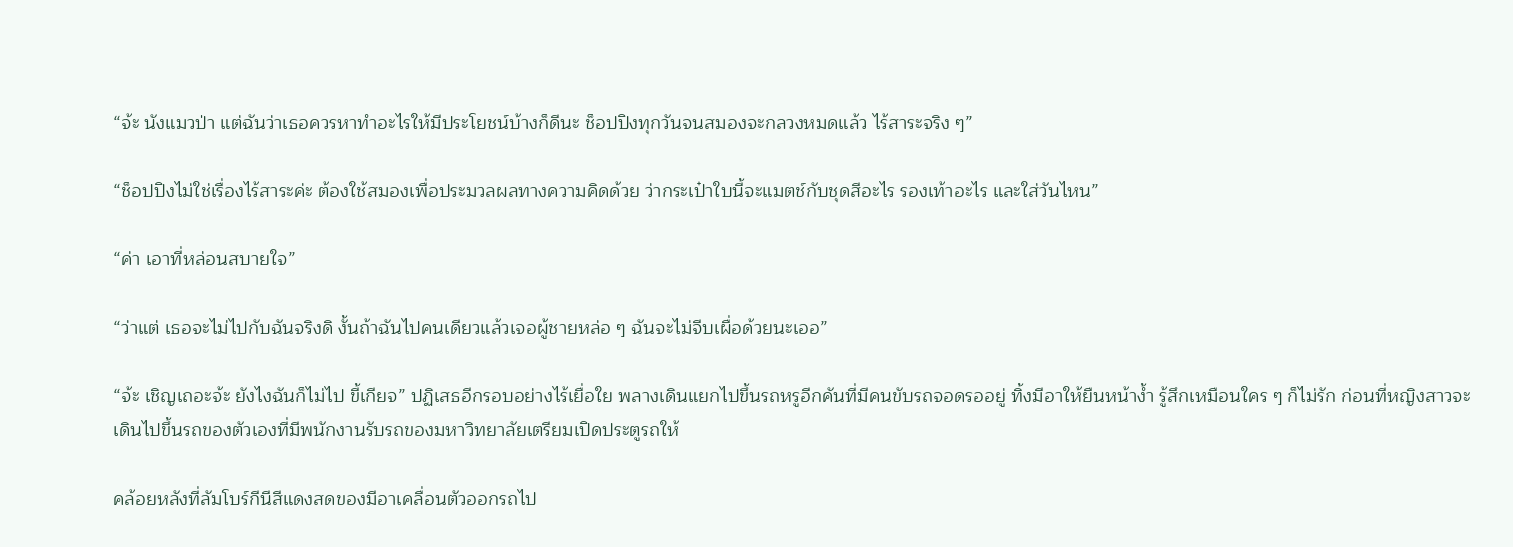“จ้ะ นังแมวป่า แต่ฉันว่าเธอควรหาทำอะไรให้มีประโยชน์บ้างก็ดีนะ ช็อปปิงทุกวันจนสมองจะกลวงหมดแล้ว ไร้สาระจริง ๆ”

“ช็อปปิงไม่ใช่เรื่องไร้สาระค่ะ ต้องใช้สมองเพื่อประมวลผลทางความคิดด้วย ว่ากระเป๋าใบนี้จะแมตช์กับชุดสีอะไร รองเท้าอะไร และใส่วันไหน”

“ค่า เอาที่หล่อนสบายใจ”

“ว่าแต่ เธอจะไม่ไปกับฉันจริงดิ งั้นถ้าฉันไปคนเดียวแล้วเจอผู้ชายหล่อ ๆ ฉันจะไม่จีบเผื่อด้วยนะเออ”

“จ้ะ เชิญเถอะจ้ะ ยังไงฉันก็ไม่ไป ขี้เกียจ” ปฏิเสธอีกรอบอย่างไร้เยื่อใย พลางเดินแยกไปขึ้นรถหรูอีกคันที่มีคนขับรถจอดรออยู่ ทิ้งมีอาให้ยืนหน้าง้ำ รู้สึกเหมือนใคร ๆ ก็ไม่รัก ก่อนที่หญิงสาวจะเดินไปขึ้นรถของตัวเองที่มีพนักงานรับรถของมหาวิทยาลัยเตรียมเปิดประตูรถให้

คล้อยหลังที่ลัมโบร์กีนีสีแดงสดของมีอาเคลื่อนตัวออกรถไป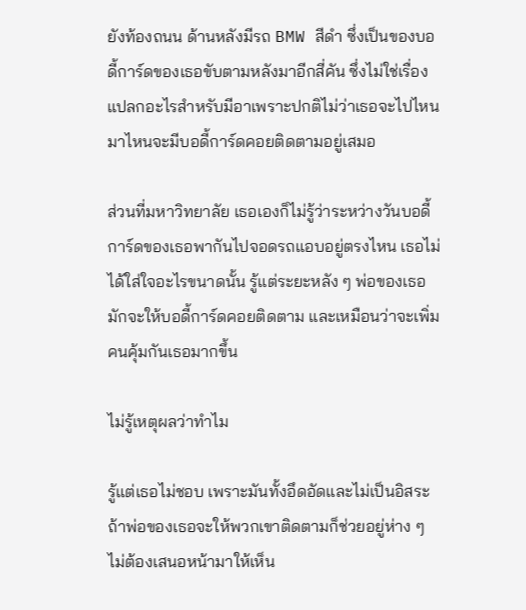ยังท้องถนน ด้านหลังมีรถ BMW สีดำ ซึ่งเป็นของบอดี้การ์ดของเธอขับตามหลังมาอีกสี่คัน ซึ่งไม่ใช่เรื่องแปลกอะไรสำหรับมีอาเพราะปกติไม่ว่าเธอจะไปไหนมาไหนจะมีบอดี้การ์ดคอยติดตามอยู่เสมอ

ส่วนที่มหาวิทยาลัย เธอเองก็ไม่รู้ว่าระหว่างวันบอดี้การ์ดของเธอพากันไปจอดรถแอบอยู่ตรงไหน เธอไม่ได้ใส่ใจอะไรขนาดนั้น รู้แต่ระยะหลัง ๆ พ่อของเธอมักจะให้บอดี้การ์ดคอยติดตาม และเหมือนว่าจะเพิ่มคนคุ้มกันเธอมากขึ้น

ไม่รู้เหตุผลว่าทำไม

รู้แต่เธอไม่ชอบ เพราะมันทั้งอึดอัดและไม่เป็นอิสระ ถ้าพ่อของเธอจะให้พวกเขาติดตามก็ช่วยอยู่ห่าง ๆ ไม่ต้องเสนอหน้ามาให้เห็น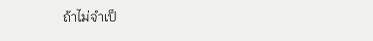ถ้าไม่จำเป็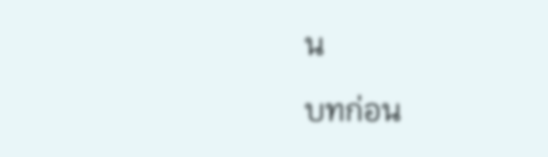น

บทก่อน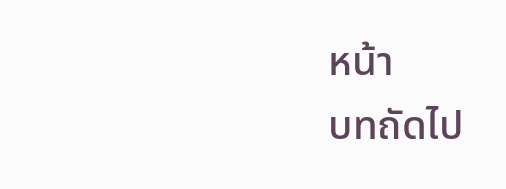หน้า
บทถัดไป